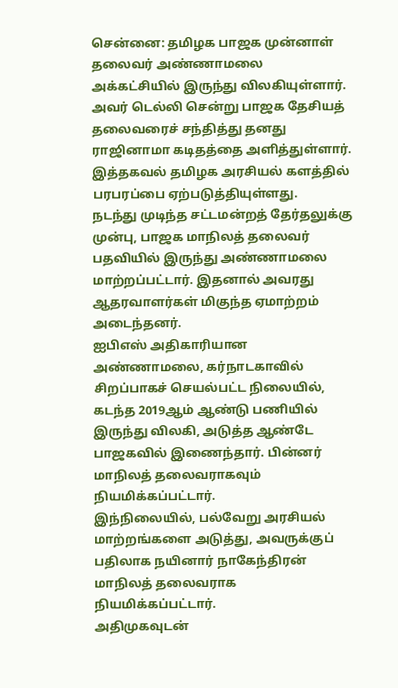சென்னை: தமிழக பாஜக முன்னாள் தலைவர் அண்ணாமலை அக்கட்சியில் இருந்து விலகியுள்ளார். அவர் டெல்லி சென்று பாஜக தேசியத் தலைவரைச் சந்தித்து தனது ராஜினாமா கடிதத்தை அளித்துள்ளார்.
இத்தகவல் தமிழக அரசியல் களத்தில் பரபரப்பை ஏற்படுத்தியுள்ளது.
நடந்து முடிந்த சட்டமன்றத் தேர்தலுக்கு முன்பு, பாஜக மாநிலத் தலைவர் பதவியில் இருந்து அண்ணாமலை மாற்றப்பட்டார். இதனால் அவரது ஆதரவாளர்கள் மிகுந்த ஏமாற்றம் அடைந்தனர்.
ஐபிஎஸ் அதிகாரியான அண்ணாமலை, கர்நாடகாவில் சிறப்பாகச் செயல்பட்ட நிலையில், கடந்த 2019ஆம் ஆண்டு பணியில் இருந்து விலகி, அடுத்த ஆண்டே பாஜகவில் இணைந்தார். பின்னர் மாநிலத் தலைவராகவும் நியமிக்கப்பட்டார்.
இந்நிலையில், பல்வேறு அரசியல் மாற்றங்களை அடுத்து, அவருக்குப் பதிலாக நயினார் நாகேந்திரன் மாநிலத் தலைவராக நியமிக்கப்பட்டார்.
அதிமுகவுடன்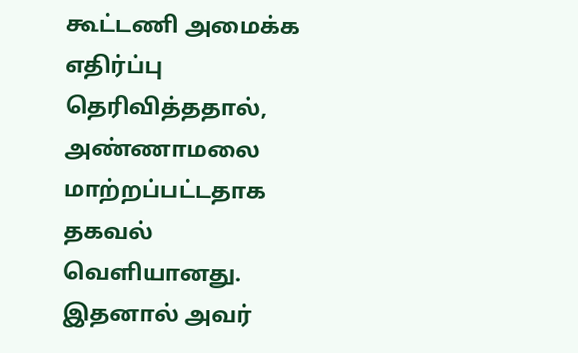கூட்டணி அமைக்க எதிர்ப்பு தெரிவித்ததால், அண்ணாமலை மாற்றப்பட்டதாக தகவல் வெளியானது. இதனால் அவர்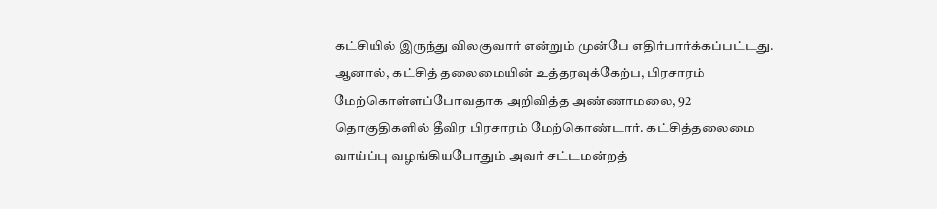கட்சியில் இருந்து விலகுவார் என்றும் முன்பே எதிர்பார்க்கப்பட்டது.
ஆனால், கட்சித் தலைமையின் உத்தரவுக்கேற்ப, பிரசாரம் மேற்கொள்ளப்போவதாக அறிவித்த அண்ணாமலை, 92 தொகுதிகளில் தீவிர பிரசாரம் மேற்கொண்டார். கட்சித்தலைமை வாய்ப்பு வழங்கியபோதும் அவர் சட்டமன்றத்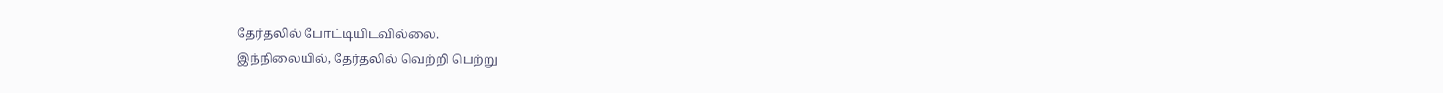தேர்தலில் போட்டியிடவில்லை.
இந்நிலையில், தேர்தலில் வெற்றி பெற்று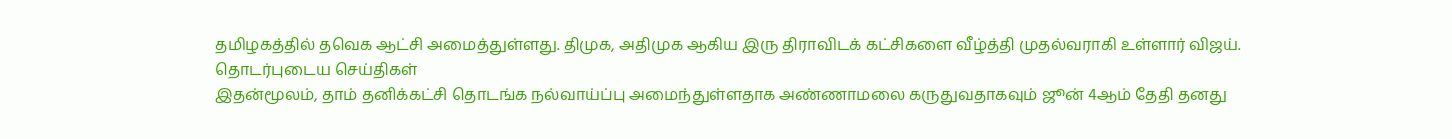தமிழகத்தில் தவெக ஆட்சி அமைத்துள்ளது. திமுக, அதிமுக ஆகிய இரு திராவிடக் கட்சிகளை வீழ்த்தி முதல்வராகி உள்ளார் விஜய்.
தொடர்புடைய செய்திகள்
இதன்மூலம், தாம் தனிக்கட்சி தொடங்க நல்வாய்ப்பு அமைந்துள்ளதாக அண்ணாமலை கருதுவதாகவும் ஜூன் 4ஆம் தேதி தனது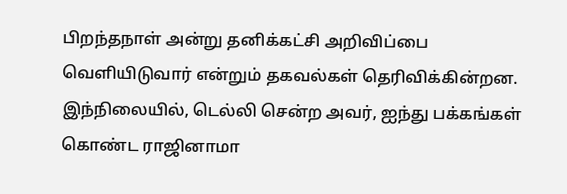பிறந்தநாள் அன்று தனிக்கட்சி அறிவிப்பை வெளியிடுவார் என்றும் தகவல்கள் தெரிவிக்கின்றன.
இந்நிலையில், டெல்லி சென்ற அவர், ஐந்து பக்கங்கள் கொண்ட ராஜினாமா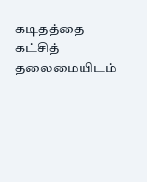கடிதத்தை கட்சித் தலைமையிடம்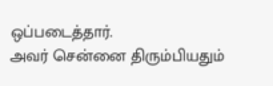ஒப்படைத்தார்.
அவர் சென்னை திரும்பியதும்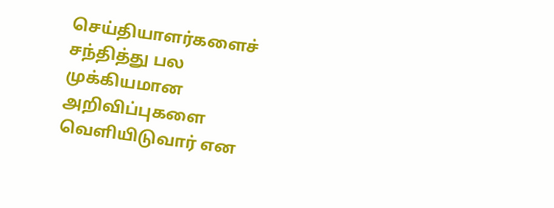செய்தியாளர்களைச் சந்தித்து பல முக்கியமான அறிவிப்புகளை வெளியிடுவார் என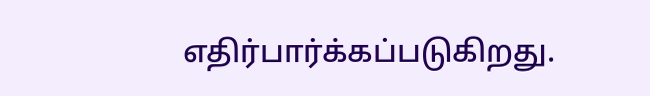எதிர்பார்க்கப்படுகிறது.